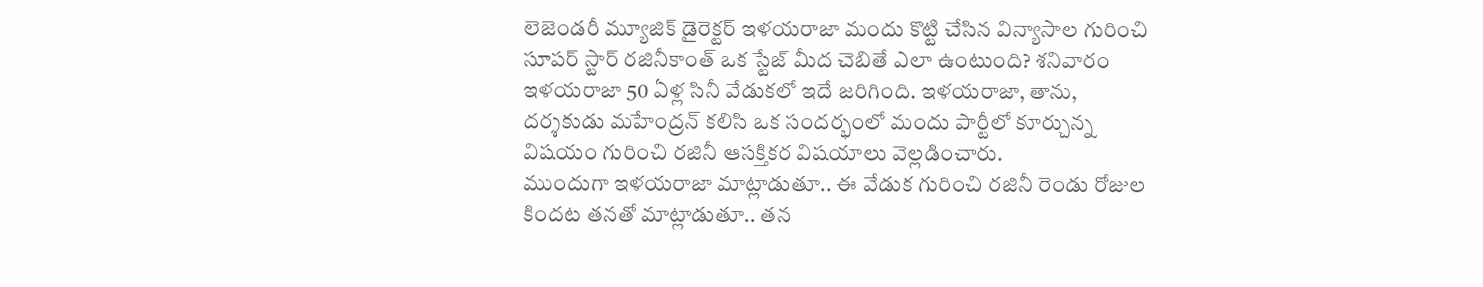లెజెండరీ మ్యూజిక్ డైరెక్టర్ ఇళయరాజా మందు కొట్టి చేసిన విన్యాసాల గురించి సూపర్ స్టార్ రజినీకాంత్ ఒక స్టేజ్ మీద చెబితే ఎలా ఉంటుంది? శనివారం ఇళయరాజా 50 ఏళ్ల సినీ వేడుకలో ఇదే జరిగింది. ఇళయరాజా, తాను, దర్శకుడు మహేంద్రన్ కలిసి ఒక సందర్భంలో మందు పార్టీలో కూర్చున్న విషయం గురించి రజినీ ఆసక్తికర విషయాలు వెల్లడించారు.
ముందుగా ఇళయరాజా మాట్లాడుతూ.. ఈ వేడుక గురించి రజినీ రెండు రోజుల కిందట తనతో మాట్లాడుతూ.. తన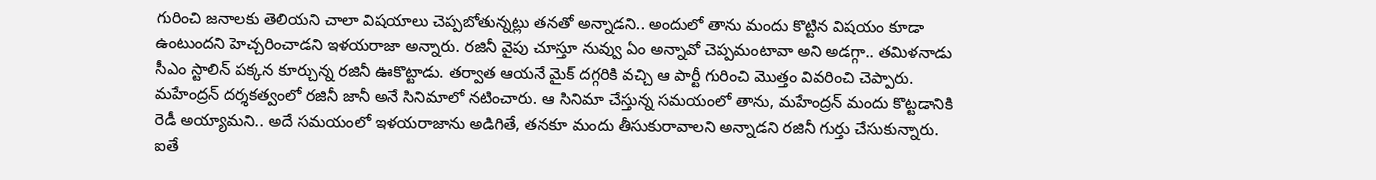గురించి జనాలకు తెలియని చాలా విషయాలు చెప్పబోతున్నట్లు తనతో అన్నాడని.. అందులో తాను మందు కొట్టిన విషయం కూడా ఉంటుందని హెచ్చరించాడని ఇళయరాజా అన్నారు. రజినీ వైపు చూస్తూ నువ్వు ఏం అన్నావో చెప్పమంటావా అని అడగ్గా.. తమిళనాడు సీఎం స్టాలిన్ పక్కన కూర్చున్న రజినీ ఊకొట్టాడు. తర్వాత ఆయనే మైక్ దగ్గరికి వచ్చి ఆ పార్టీ గురించి మొత్తం వివరించి చెప్పారు.
మహేంద్రన్ దర్శకత్వంలో రజినీ జానీ అనే సినిమాలో నటించారు. ఆ సినిమా చేస్తున్న సమయంలో తాను, మహేంద్రన్ మందు కొట్టడానికి రెడీ అయ్యామని.. అదే సమయంలో ఇళయరాజాను అడిగితే, తనకూ మందు తీసుకురావాలని అన్నాడని రజినీ గుర్తు చేసుకున్నారు. ఐతే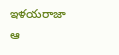ఇళయరాజా ఆ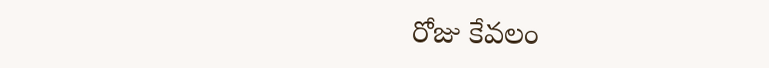రోజు కేవలం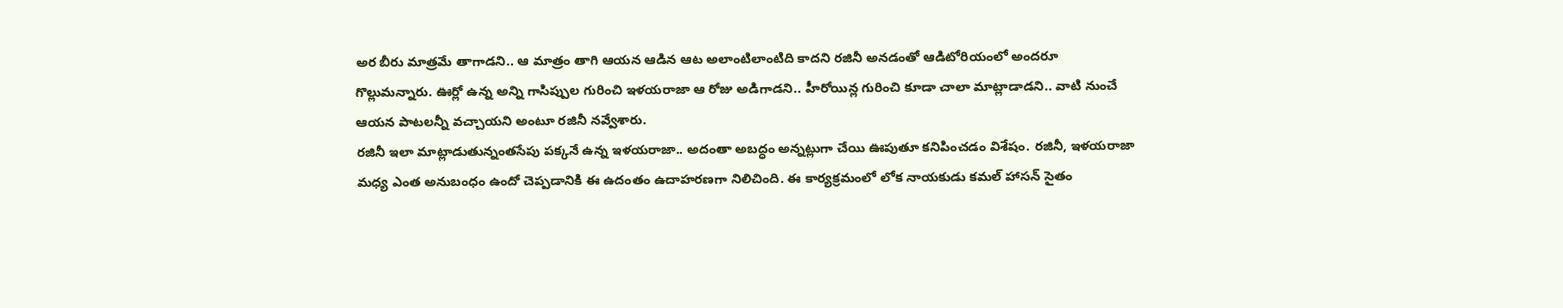అర బీరు మాత్రమే తాగాడని.. ఆ మాత్రం తాగి ఆయన ఆడిన ఆట అలాంటిలాంటిది కాదని రజినీ అనడంతో ఆడిటోరియంలో అందరూ గొల్లుమన్నారు. ఊర్లో ఉన్న అన్ని గాసిప్పుల గురించి ఇళయరాజా ఆ రోజు అడిగాడని.. హీరోయిన్ల గురించి కూడా చాలా మాట్లాడాడని.. వాటి నుంచే ఆయన పాటలన్నీ వచ్చాయని అంటూ రజినీ నవ్వేశారు.
రజినీ ఇలా మాట్లాడుతున్నంతసేపు పక్కనే ఉన్న ఇళయరాజా.. అదంతా అబద్ధం అన్నట్లుగా చేయి ఊపుతూ కనిపించడం విశేషం. రజినీ, ఇళయరాజా మధ్య ఎంత అనుబంధం ఉందో చెప్పడానికి ఈ ఉదంతం ఉదాహరణగా నిలిచింది. ఈ కార్యక్రమంలో లోక నాయకుడు కమల్ హాసన్ సైతం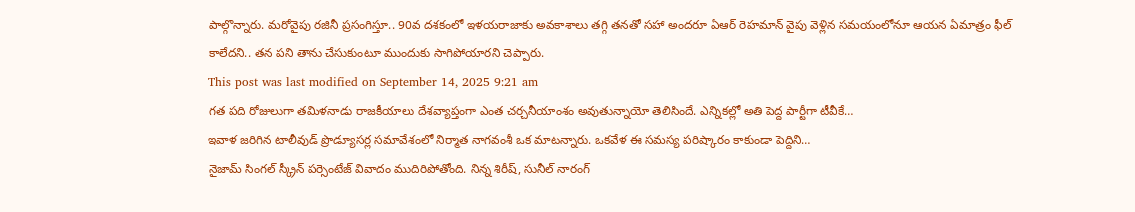పాల్గొన్నారు. మరోవైపు రజినీ ప్రసంగిస్తూ.. 90వ దశకంలో ఇళయరాజాకు అవకాశాలు తగ్గి తనతో సహా అందరూ ఏఆర్ రెహమాన్ వైపు వెళ్లిన సమయంలోనూ ఆయన ఏమాత్రం ఫీల్ కాలేదని.. తన పని తాను చేసుకుంటూ ముందుకు సాగిపోయారని చెప్పారు.
This post was last modified on September 14, 2025 9:21 am
గత పది రోజులుగా తమిళనాడు రాజకీయాలు దేశవ్యాప్తంగా ఎంత చర్చనీయాంశం అవుతున్నాయో తెలిసిందే. ఎన్నికల్లో అతి పెద్ద పార్టీగా టీవీకే…
ఇవాళ జరిగిన టాలీవుడ్ ప్రొడ్యూసర్ల సమావేశంలో నిర్మాత నాగవంశీ ఒక మాటన్నారు. ఒకవేళ ఈ సమస్య పరిష్కారం కాకుండా పెద్దిని…
నైజామ్ సింగల్ స్క్రీన్ పర్సెంటేజ్ వివాదం ముదిరిపోతోంది. నిన్న శిరీష్, సునీల్ నారంగ్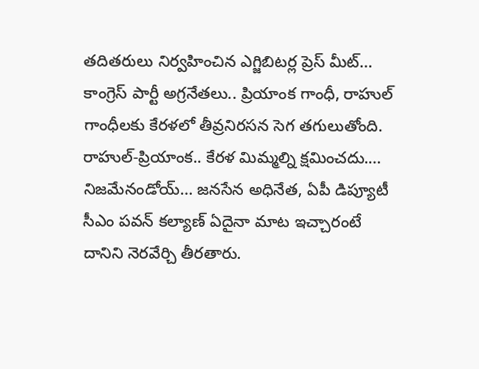తదితరులు నిర్వహించిన ఎగ్జిబిటర్ల ప్రెస్ మీట్…
కాంగ్రెస్ పార్టీ అగ్రనేతలు.. ప్రియాంక గాంధీ, రాహుల్ గాంధీలకు కేరళలో తీవ్రనిరసన సెగ తగులుతోంది. రాహుల్-ప్రియాంక.. కేరళ మిమ్మల్ని క్షమించదు.…
నిజమేనండోయ్… జనసేన అధినేత, ఏపీ డిప్యూటీ సీఎం పవన్ కల్యాణ్ ఏదైనా మాట ఇచ్చారంటే దానిని నెరవేర్చి తీరతారు.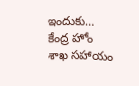ఇందుకు…
కేంద్ర హోం శాఖ సహాయం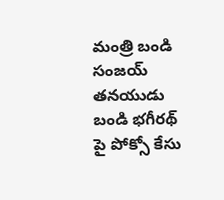మంత్రి బండి సంజయ్ తనయుడు బండి భగీరథ్ పై పోక్సో కేసు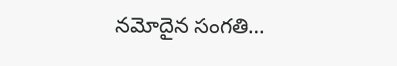నమోదైన సంగతి…